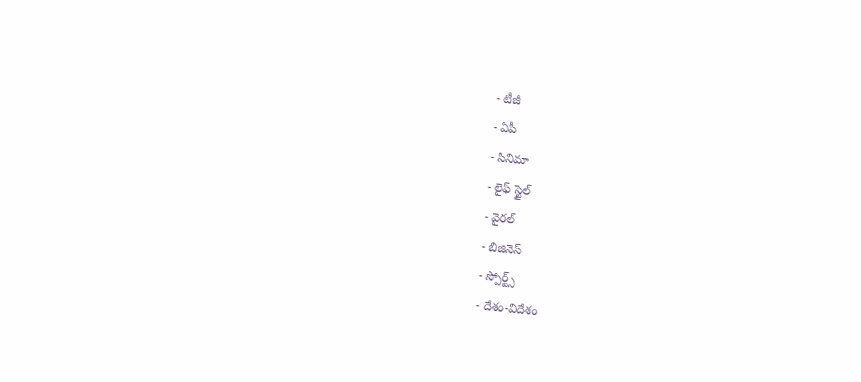- టీజీ
- ఏపీ
- సినిమా
- లైఫ్ స్టైల్
- వైరల్
- బిజినెస్
- స్పోర్ట్స్
- దేశం-విదేశం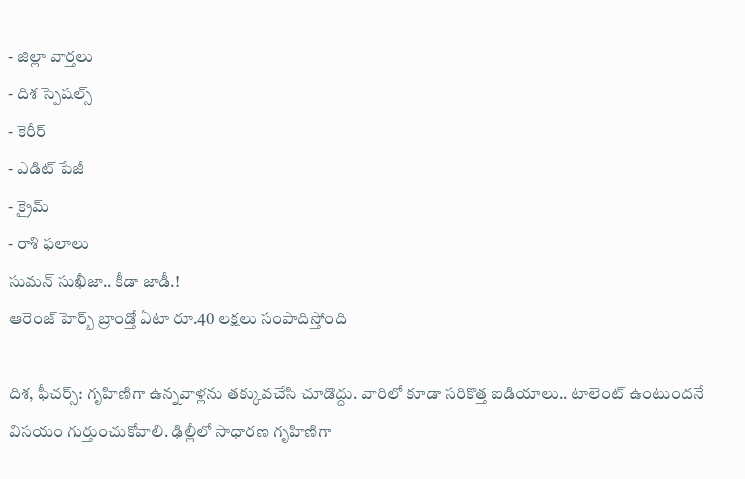- జిల్లా వార్తలు
- దిశ స్పెషల్స్
- కెరీర్
- ఎడిట్ పేజీ
- క్రైమ్
- రాశి ఫలాలు
సుమన్ సుఖీజా.. కీడా జాడీ.!
ఆరెంజ్ హెర్బ్ బ్రాండ్తో ఏటా రూ.40 లక్షలు సంపాదిస్తోంది

దిశ, ఫీచర్స్: గృహిణిగా ఉన్నవాళ్లను తక్కువచేసి చూడొద్దు. వారిలో కూడా సరికొత్త ఐడియాలు.. టాలెంట్ ఉంటుందనే విసయం గుర్తుంచుకోవాలి. ఢిల్లీలో సాధారణ గృహిణిగా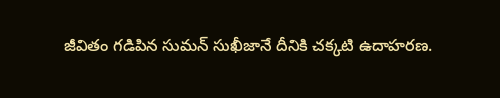జీవితం గడిపిన సుమన్ సుఖీజానే దీనికి చక్కటి ఉదాహరణ.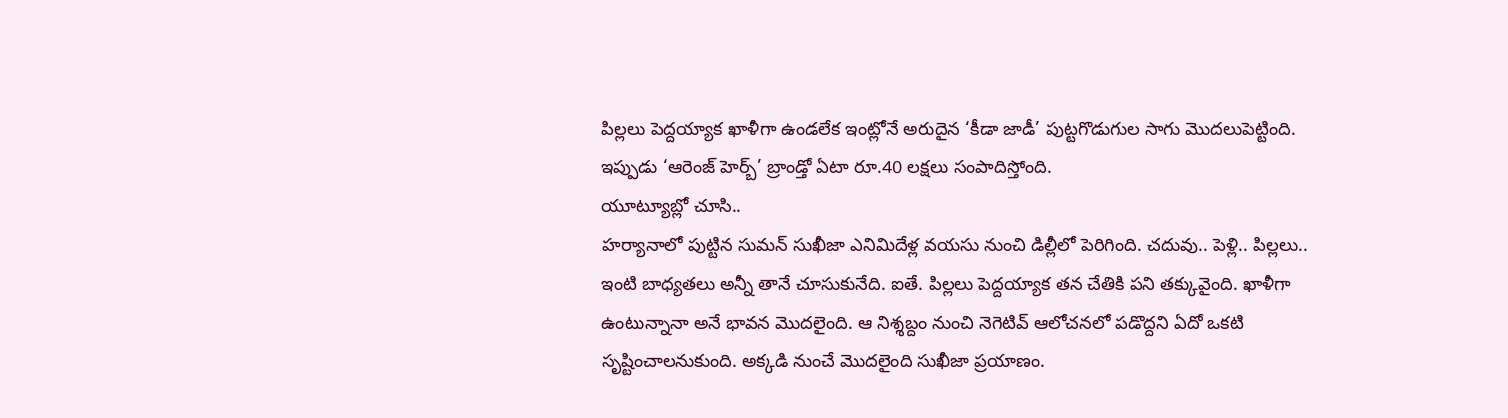పిల్లలు పెద్దయ్యాక ఖాళీగా ఉండలేక ఇంట్లోనే అరుదైన ‘కీడా జాడీ’ పుట్టగొడుగుల సాగు మొదలుపెట్టింది. ఇప్పుడు ‘ఆరెంజ్ హెర్బ్’ బ్రాండ్తో ఏటా రూ.40 లక్షలు సంపాదిస్తోంది.
యూట్యూబ్లో చూసి..
హర్యానాలో పుట్టిన సుమన్ సుఖీజా ఎనిమిదేళ్ల వయసు నుంచి డిల్లీలో పెరిగింది. చదువు.. పెళ్లి.. పిల్లలు.. ఇంటి బాధ్యతలు అన్నీ తానే చూసుకునేది. ఐతే. పిల్లలు పెద్దయ్యాక తన చేతికి పని తక్కువైంది. ఖాళీగా ఉంటున్నానా అనే భావన మొదలైంది. ఆ నిశ్శబ్దం నుంచి నెగెటివ్ ఆలోచనలో పడొద్దని ఏదో ఒకటి సృష్టించాలనుకుంది. అక్కడి నుంచే మొదలైంది సుఖీజా ప్రయాణం.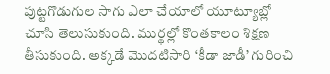పుట్టగొడుగుల సాగు ఎలా చేయాలో యూట్యూబ్లో చూసి తెలుసుకుంది. ముర్థల్లో కొంతకాలం శిక్షణ తీసుకుంది. అక్కడే మొదటిసారి ‘కీడా జాడీ’ గురించి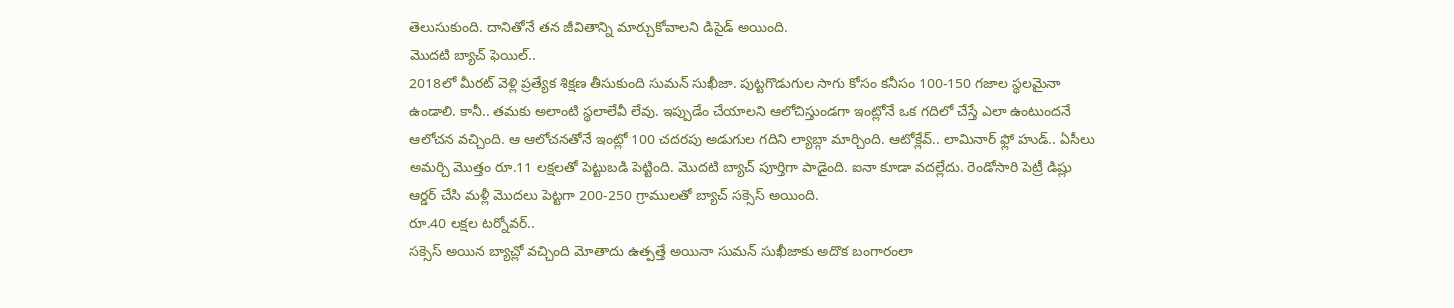తెలుసుకుంది. దానితోనే తన జీవితాన్ని మార్చుకోవాలని డిసైడ్ అయింది.
మొదటి బ్యాచ్ ఫెయిల్..
2018లో మీరట్ వెళ్లి ప్రత్యేక శిక్షణ తీసుకుంది సుమన్ సుఖీజా. పుట్టగొడుగుల సాగు కోసం కనీసం 100-150 గజాల స్థలమైనా ఉండాలి. కానీ.. తమకు అలాంటి స్థలాలేవీ లేవు. ఇప్పుడేం చేయాలని ఆలోచిస్తుండగా ఇంట్లోనే ఒక గదిలో చేస్తే ఎలా ఉంటుందనే ఆలోచన వచ్చింది. ఆ ఆలోచనతోనే ఇంట్లో 100 చదరపు అడుగుల గదిని ల్యాబ్గా మార్చింది. ఆటోక్లేవ్.. లామినార్ ఫ్లో హుడ్.. ఏసీలు అమర్చి మొత్తం రూ.11 లక్షలతో పెట్టుబడి పెట్టింది. మొదటి బ్యాచ్ పూర్తిగా పాడైంది. ఐనా కూడా వదల్లేదు. రెండోసారి పెట్రీ డిష్లు ఆర్డర్ చేసి మళ్లీ మొదలు పెట్టగా 200-250 గ్రాములతో బ్యాచ్ సక్సెస్ అయింది.
రూ.40 లక్షల టర్నోవర్..
సక్సెస్ అయిన బ్యాచ్లో వచ్చింది మోతాదు ఉత్పత్తే అయినా సుమన్ సుఖీజాకు అదొక బంగారంలా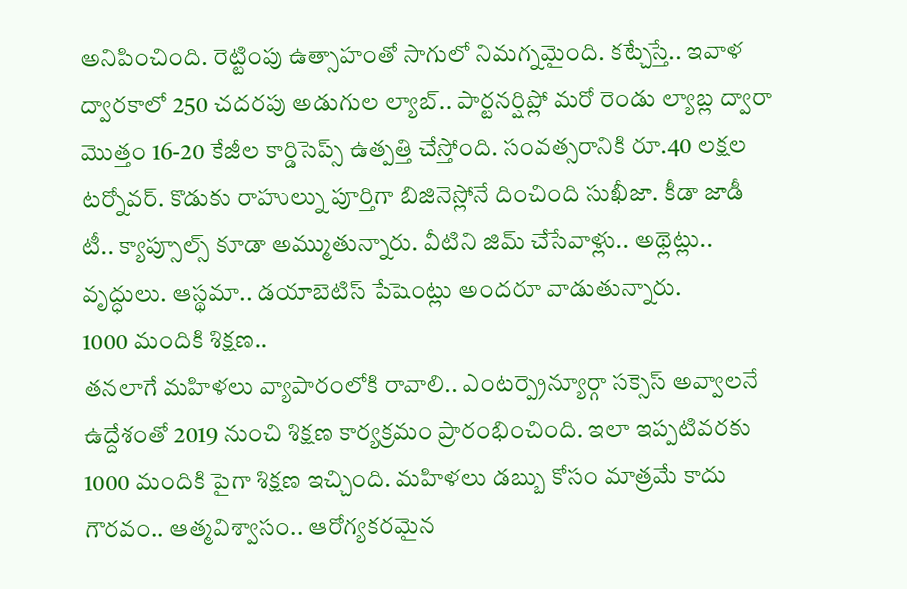అనిపించింది. రెట్టింపు ఉత్సాహంతో సాగులో నిమగ్నమైంది. కట్చేస్తే.. ఇవాళ ద్వారకాలో 250 చదరపు అడుగుల ల్యాబ్.. పార్టనర్షిప్లో మరో రెండు ల్యాబ్ల ద్వారా మొత్తం 16-20 కేజీల కార్డిసెప్స్ ఉత్పత్తి చేస్తోంది. సంవత్సరానికి రూ.40 లక్షల టర్నోవర్. కొడుకు రాహుల్ను పూర్తిగా బిజినెస్లోనే దించింది సుఖీజా. కీడా జాడీ టీ.. క్యాప్సూల్స్ కూడా అమ్ముతున్నారు. వీటిని జిమ్ చేసేవాళ్లు.. అథ్లెట్లు.. వృద్ధులు. ఆస్థమా.. డయాబెటిస్ పేషెంట్లు అందరూ వాడుతున్నారు.
1000 మందికి శిక్షణ..
తనలాగే మహిళలు వ్యాపారంలోకి రావాలి.. ఎంటర్ప్రెన్యూర్గా సక్సెస్ అవ్వాలనే ఉద్దేశంతో 2019 నుంచి శిక్షణ కార్యక్రమం ప్రారంభించింది. ఇలా ఇప్పటివరకు 1000 మందికి పైగా శిక్షణ ఇచ్చింది. మహిళలు డబ్బు కోసం మాత్రమే కాదు గౌరవం.. ఆత్మవిశ్వాసం.. ఆరోగ్యకరమైన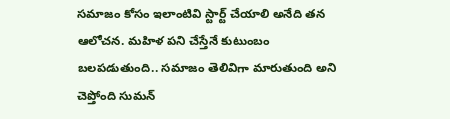సమాజం కోసం ఇలాంటివి స్టార్ట్ చేయాలి అనేది తన ఆలోచన. మహిళ పని చేస్తేనే కుటుంబం బలపడుతుంది.. సమాజం తెలివిగా మారుతుంది అని చెప్తోంది సుమన్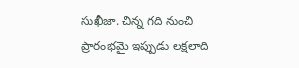సుఖీజా. చిన్న గది నుంచి ప్రారంభమై ఇప్పుడు లక్షలాది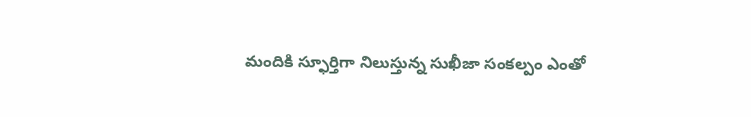మందికి స్ఫూర్తిగా నిలుస్తున్న సుఖీజా సంకల్పం ఎంతో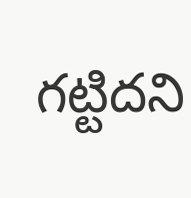గట్టిదని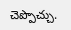చెప్పొచ్చు.